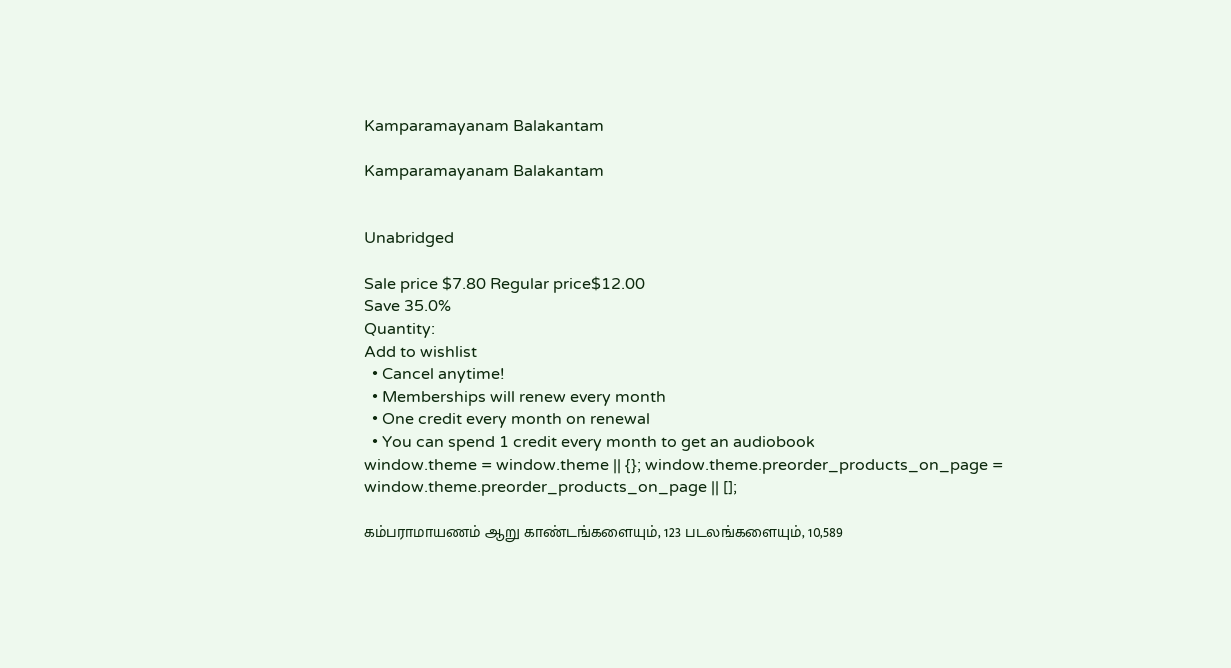Kamparamayanam Balakantam

Kamparamayanam Balakantam


Unabridged

Sale price $7.80 Regular price$12.00
Save 35.0%
Quantity:
Add to wishlist
  • Cancel anytime!
  • Memberships will renew every month
  • One credit every month on renewal
  • You can spend 1 credit every month to get an audiobook
window.theme = window.theme || {}; window.theme.preorder_products_on_page = window.theme.preorder_products_on_page || [];

கம்பராமாயணம் ஆறு காண்டங்களையும், 123 படலங்களையும், 10,589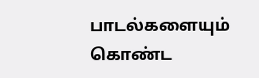பாடல்களையும் கொண்ட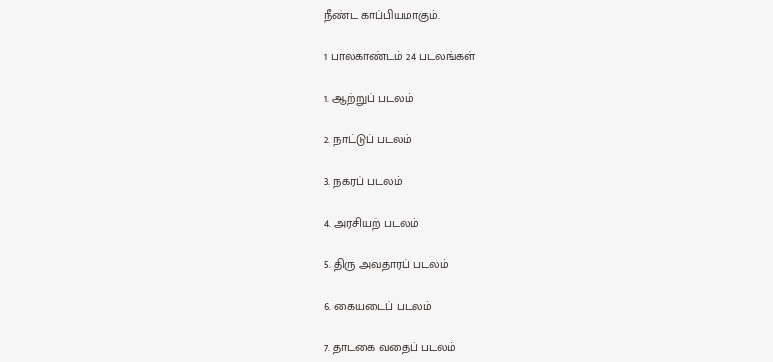நீண்ட காப்பியமாகும்.

1 பாலகாண்டம் 24 படலங்கள்

1. ஆற்றுப் படலம்

2. நாட்டுப் படலம்

3. நகரப் படலம்

4. அரசியற் படலம்

5. திரு அவதாரப் படலம்

6. கையடைப் படலம்

7. தாடகை வதைப் படலம்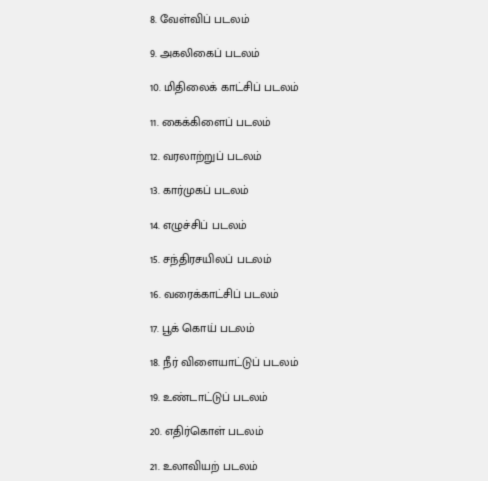8. வேள்விப் படலம்

9. அகலிகைப் படலம்

10. மிதிலைக் காட்சிப் படலம்

11. கைக்கிளைப் படலம்

12. வரலாற்றுப் படலம்

13. கார்முகப் படலம்

14. எழுச்சிப் படலம்

15. சந்திரசயிலப் படலம்

16. வரைக்காட்சிப் படலம்

17. பூக் கொய் படலம்

18. நீர் விளையாட்டுப் படலம்

19. உண்டாட்டுப் படலம்

20. எதிர்கொள் படலம்

21. உலாவியற் படலம்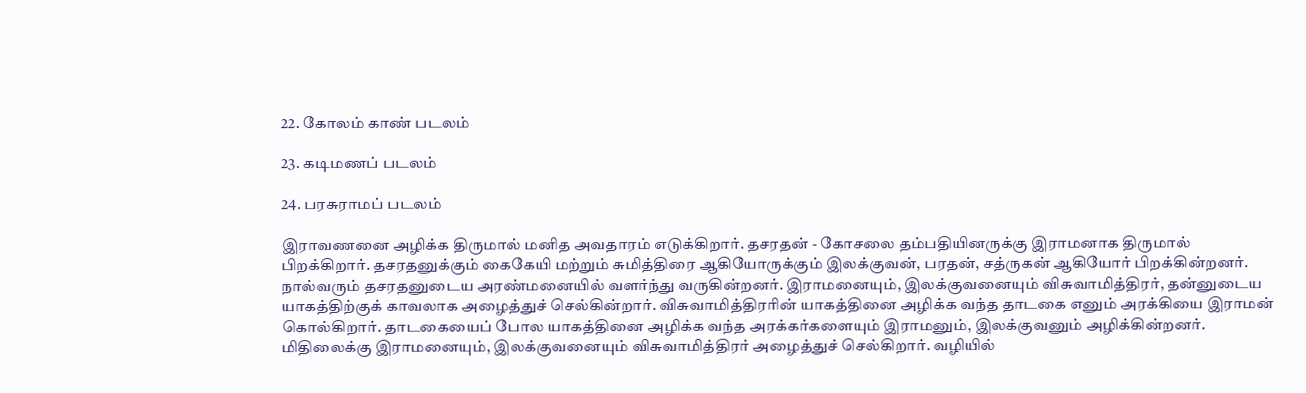22. கோலம் காண் படலம்

23. கடிமணப் படலம்

24. பரசுராமப் படலம்

இராவணனை அழிக்க திருமால் மனித அவதாரம் எடுக்கிறார். தசரதன் - கோசலை தம்பதியினருக்கு இராமனாக திருமால் பிறக்கிறார். தசரதனுக்கும் கைகேயி மற்றும் சுமித்திரை ஆகியோருக்கும் இலக்குவன், பரதன், சத்ருகன் ஆகியோர் பிறக்கின்றனர். நால்வரும் தசரதனுடைய அரண்மனையில் வளர்ந்து வருகின்றனர். இராமனையும், இலக்குவனையும் விசுவாமித்திரர், தன்னுடைய யாகத்திற்குக் காவலாக அழைத்துச் செல்கின்றார். விசுவாமித்திரரின் யாகத்தினை அழிக்க வந்த தாடகை எனும் அரக்கியை இராமன் கொல்கிறார். தாடகையைப் போல யாகத்தினை அழிக்க வந்த அரக்கர்களையும் இராமனும், இலக்குவனும் அழிக்கின்றனர். மிதிலைக்கு இராமனையும், இலக்குவனையும் விசுவாமித்திரர் அழைத்துச் செல்கிறார். வழியில்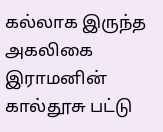கல்லாக இருந்த அகலிகை இராமனின் கால்தூசு பட்டு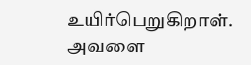உயிர்பெறுகிறாள். அவளை